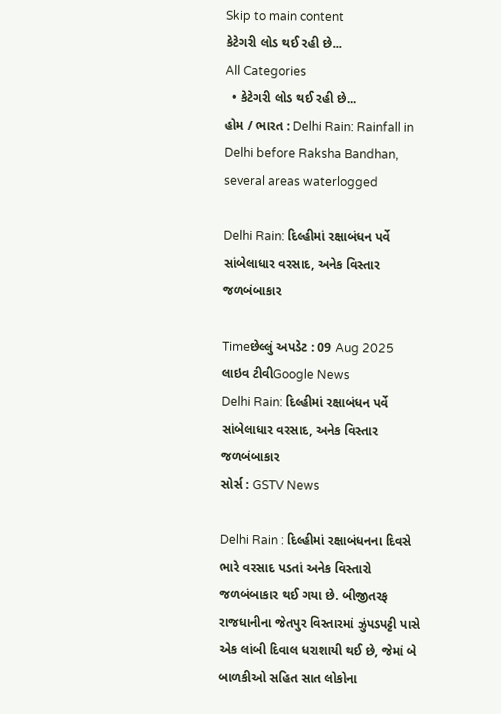Skip to main content
કેટેગરી લોડ થઈ રહી છે...
All Categories
  • કેટેગરી લોડ થઈ રહી છે...
હોમ / ભારત : Delhi Rain: Rainfall in Delhi before Raksha Bandhan, several areas waterlogged

Delhi Rain: દિલ્હીમાં રક્ષાબંધન પર્વે સાંબેલાધાર વરસાદ, અનેક વિસ્તાર જળબંબાકાર

Timeછેલ્લું અપડેટ : 09 Aug 2025
લાઇવ ટીવીGoogle News
Delhi Rain: દિલ્હીમાં રક્ષાબંધન પર્વે સાંબેલાધાર વરસાદ, અનેક વિસ્તાર જળબંબાકાર
સોર્સ : GSTV News

Delhi Rain : દિલ્હીમાં રક્ષાબંધનના દિવસે ભારે વરસાદ પડતાં અનેક વિસ્તારો જળબંબાકાર થઈ ગયા છે. બીજીતરફ રાજધાનીના જેતપુર વિસ્તારમાં ઝુંપડપટ્ટી પાસે એક લાંબી દિવાલ ધરાશાયી થઈ છે, જેમાં બે બાળકીઓ સહિત સાત લોકોના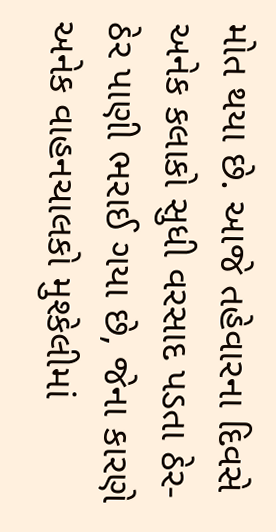મોત થયા છે. આજે તહેવારના દિવસે અનેક કલાકો સુધી વરસાદ પડતા ઠેર-ઠેર પાણી ભરાઈ ગયા છે, જેના કારણે અનેક વાહનચાલકો મુશ્કેલીમાં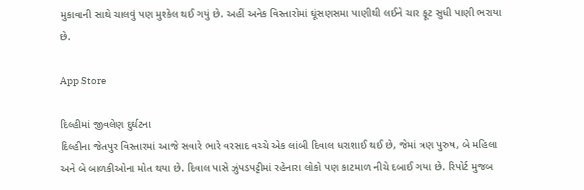મુકાવાની સાથે ચાલવું પણ મુશ્કેલ થઈ ગયું છે. અહીં અનેક વિસ્તારોમાં ઘૂંસણસમા પાણીથી લઈને ચાર ફૂટ સુધી પાણી ભરાયા છે.

App Store

દિલ્હીમાં જીવલેણ દુર્ઘટના
દિલ્હીના જેતપુર વિસ્તારમાં આજે સવારે ભારે વરસાદ વચ્ચે એક લાંબી દિવાલ ધરાશાઈ થઈ છે, જેમાં ત્રણ પુરુષ, બે મહિલા અને બે બાળકીઓના મોત થયા છે. દિવાલ પાસે ઝુંપડપટ્ટીમાં રહેનારા લોકો પણ કાટમાળ નીચે દબાઈ ગયા છે. રિપોર્ટ મુજબ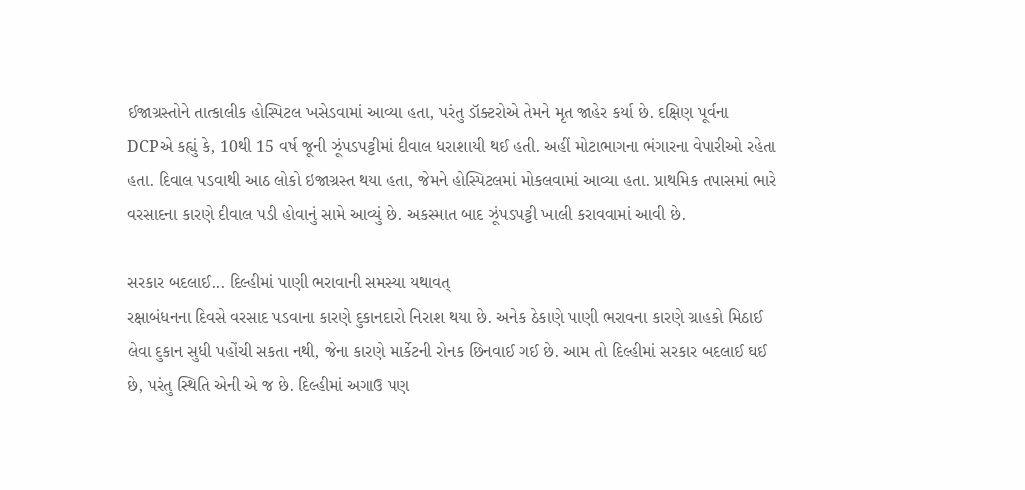ઈજાગ્રસ્તોને તાત્કાલીક હોસ્પિટલ ખસેડવામાં આવ્યા હતા, પરંતુ ડૉક્ટરોએ તેમને મૃત જાહેર કર્યા છે. દક્ષિણ પૂર્વના DCPએ કહ્યું કે, 10થી 15 વર્ષ જૂની ઝૂંપડપટ્ટીમાં દીવાલ ધરાશાયી થઈ હતી. અહીં મોટાભાગના ભંગારના વેપારીઓ રહેતા હતા. દિવાલ પડવાથી આઠ લોકો ઇજાગ્રસ્ત થયા હતા, જેમને હોસ્પિટલમાં મોકલવામાં આવ્યા હતા. પ્રાથમિક તપાસમાં ભારે વરસાદના કારણે દીવાલ પડી હોવાનું સામે આવ્યું છે. અકસ્માત બાદ ઝૂંપડપટ્ટી ખાલી કરાવવામાં આવી છે.

સરકાર બદલાઈ... દિલ્હીમાં પાણી ભરાવાની સમસ્યા યથાવત્
રક્ષાબંધનના દિવસે વરસાદ પડવાના કારણે દુકાનદારો નિરાશ થયા છે. અનેક ઠેકાણે પાણી ભરાવના કારણે ગ્રાહકો મિઠાઈ લેવા દુકાન સુધી પહોંચી સકતા નથી, જેના કારણે માર્કેટની રોનક છિનવાઈ ગઈ છે. આમ તો દિલ્હીમાં સરકાર બદલાઈ ઘઈ છે, પરંતુ સ્થિતિ એની એ જ છે. દિલ્હીમાં અગાઉ પણ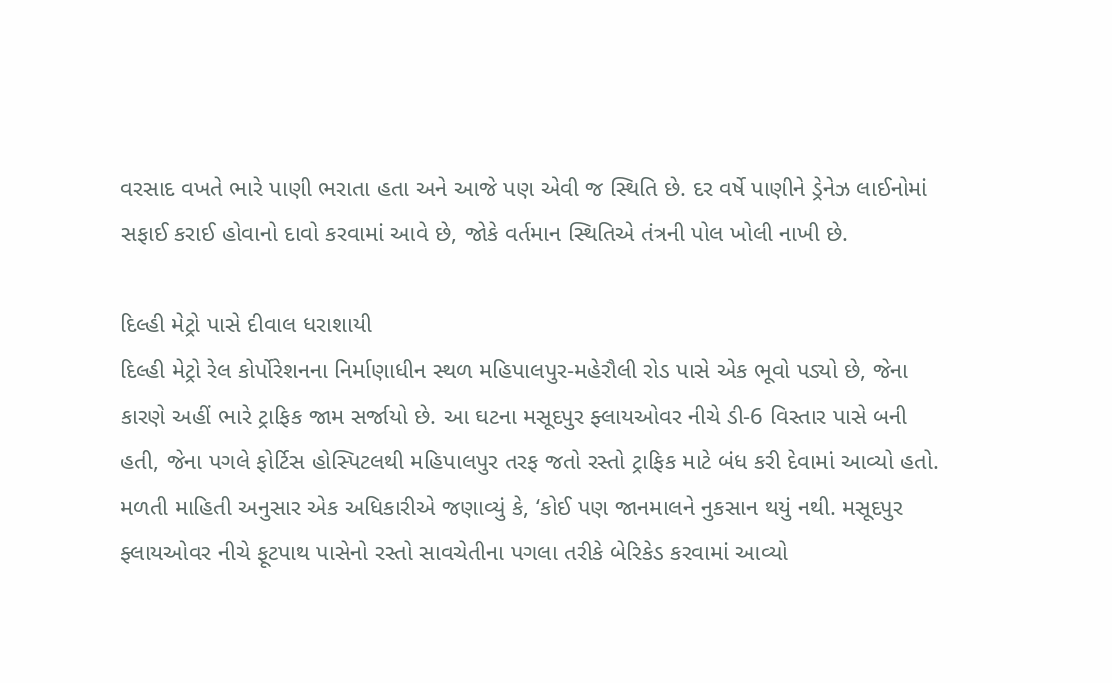વરસાદ વખતે ભારે પાણી ભરાતા હતા અને આજે પણ એવી જ સ્થિતિ છે. દર વર્ષે પાણીને ડ્રેનેઝ લાઈનોમાં સફાઈ કરાઈ હોવાનો દાવો કરવામાં આવે છે, જોકે વર્તમાન સ્થિતિએ તંત્રની પોલ ખોલી નાખી છે.

દિલ્હી મેટ્રો પાસે દીવાલ ધરાશાયી
દિલ્હી મેટ્રો રેલ કોર્પોરેશનના નિર્માણાધીન સ્થળ મહિપાલપુર-મહેરૌલી રોડ પાસે એક ભૂવો પડ્યો છે, જેના કારણે અહીં ભારે ટ્રાફિક જામ સર્જાયો છે. આ ઘટના મસૂદપુર ફ્લાયઓવર નીચે ડી-6 વિસ્તાર પાસે બની હતી, જેના પગલે ફોર્ટિસ હોસ્પિટલથી મહિપાલપુર તરફ જતો રસ્તો ટ્રાફિક માટે બંધ કરી દેવામાં આવ્યો હતો. મળતી માહિતી અનુસાર એક અધિકારીએ જણાવ્યું કે, ‘કોઈ પણ જાનમાલને નુકસાન થયું નથી. મસૂદપુર ફ્લાયઓવર નીચે ફૂટપાથ પાસેનો રસ્તો સાવચેતીના પગલા તરીકે બેરિકેડ કરવામાં આવ્યો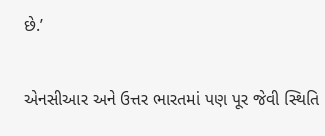છે.’

એનસીઆર અને ઉત્તર ભારતમાં પણ પૂર જેવી સ્થિતિ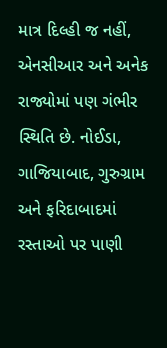માત્ર દિલ્હી જ નહીં, એનસીઆર અને અનેક રાજ્યોમાં પણ ગંભીર સ્થિતિ છે. નોઈડા, ગાજિયાબાદ, ગુરુગ્રામ અને ફરિદાબાદમાં રસ્તાઓ પર પાણી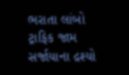ભરાતા લાંબો ટ્રાફિક જામ સર્જાયાના દ્રશ્યો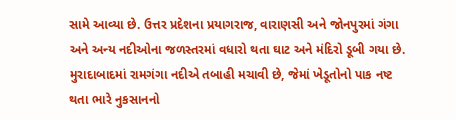સામે આવ્યા છે. ઉત્તર પ્રદેશના પ્રયાગરાજ, વારાણસી અને જોનપુરમાં ગંગા અને અન્ય નદીઓના જળસ્તરમાં વધારો થતા ઘાટ અને મંદિરો ડૂબી ગયા છે. મુરાદાબાદમાં રામગંગા નદીએ તબાહી મચાવી છે, જેમાં ખેડૂતોનો પાક નષ્ટ થતા ભારે નુકસાનનો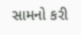સામનો કરી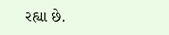રહ્યા છે.